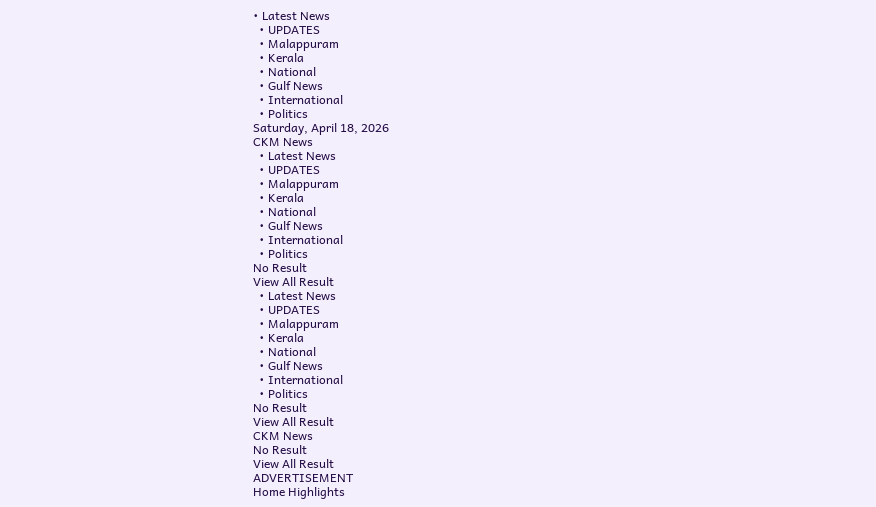• Latest News
  • UPDATES
  • Malappuram
  • Kerala
  • National
  • Gulf News
  • International
  • Politics
Saturday, April 18, 2026
CKM News
  • Latest News
  • UPDATES
  • Malappuram
  • Kerala
  • National
  • Gulf News
  • International
  • Politics
No Result
View All Result
  • Latest News
  • UPDATES
  • Malappuram
  • Kerala
  • National
  • Gulf News
  • International
  • Politics
No Result
View All Result
CKM News
No Result
View All Result
ADVERTISEMENT
Home Highlights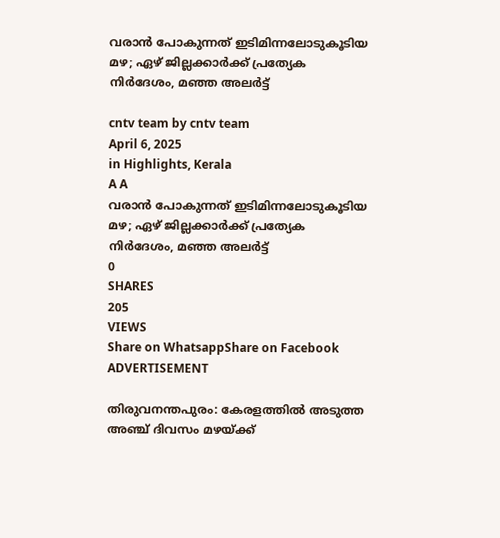വരാൻ പോകുന്നത് ഇടിമിന്നലോടുകൂടിയ മഴ; ഏഴ് ജില്ലക്കാർക്ക് പ്രത്യേക നിർദേശം, മഞ്ഞ അലർട്ട്

cntv team by cntv team
April 6, 2025
in Highlights, Kerala
A A
വരാൻ പോകുന്നത് ഇടിമിന്നലോടുകൂടിയ മഴ; ഏഴ് ജില്ലക്കാർക്ക് പ്രത്യേക നിർദേശം, മഞ്ഞ അലർട്ട്
0
SHARES
205
VIEWS
Share on WhatsappShare on Facebook
ADVERTISEMENT

തിരുവനന്തപുരം: കേരളത്തിൽ അടുത്ത അഞ്ച് ദിവസം മഴയ്ക്ക്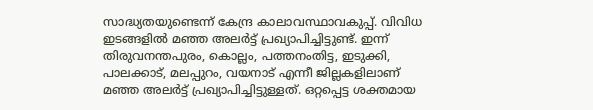സാദ്ധ്യതയുണ്ടെന്ന് കേന്ദ്ര കാലാവസ്ഥാവകുപ്പ്. വിവിധ ഇടങ്ങളിൽ മഞ്ഞ അലർട്ട് പ്രഖ്യാപിച്ചിട്ടുണ്ട്. ഇന്ന് തിരുവനന്തപുരം, കൊല്ലം, പത്തനംതിട്ട, ഇടുക്കി, പാലക്കാട്, മലപ്പുറം, വയനാട് എന്നീ ജില്ലകളിലാണ് മഞ്ഞ അലർട്ട് പ്രഖ്യാപിച്ചിട്ടുള്ളത്. ഒറ്റപ്പെട്ട ശക്തമായ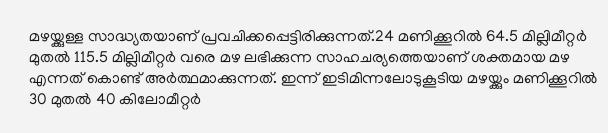മഴയ്ക്കുള്ള സാദ്ധ്യതയാണ് പ്രവചിക്കപ്പെട്ടിരിക്കുന്നത്.24 മണിക്കൂറിൽ 64.5 മില്ലിമീറ്റർ മുതൽ 115.5 മില്ലിമീറ്റർ വരെ മഴ ലഭിക്കുന്ന സാഹചര്യത്തെയാണ് ശക്തമായ മഴ എന്നത് കൊണ്ട് അർത്ഥമാക്കുന്നത്. ഇന്ന് ഇടിമിന്നലോടുകൂടിയ മഴയ്ക്കും മണിക്കൂറിൽ 30 മുതൽ 40 കിലോമീറ്റർ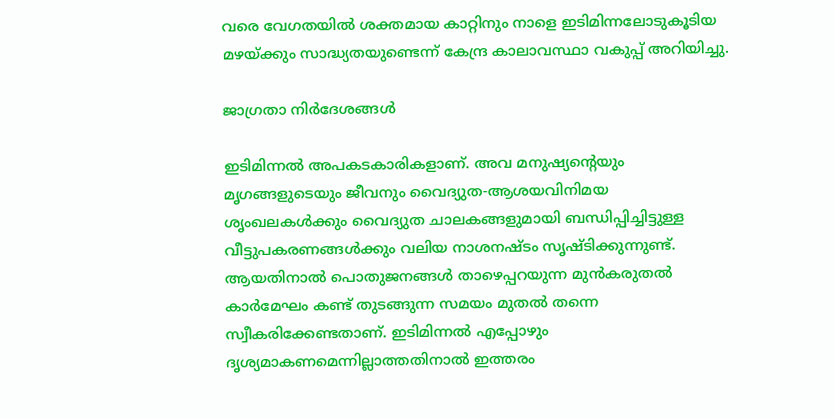വരെ വേഗതയിൽ ശക്തമായ കാറ്റിനും നാളെ ഇടിമിന്നലോടുകൂടിയ മഴയ്ക്കും സാദ്ധ്യതയുണ്ടെന്ന് കേന്ദ്ര കാലാവസ്ഥാ വകുപ്പ് അറിയിച്ചു.

ജാഗ്രതാ നിർദേശങ്ങൾ

ഇടിമിന്നൽ അപകടകാരികളാണ്. അവ മനുഷ്യന്റെയും മൃഗങ്ങളുടെയും ജീവനും വൈദ്യുത-ആശയവിനിമയ ശൃംഖലകൾക്കും വൈദ്യുത ചാലകങ്ങളുമായി ബന്ധിപ്പിച്ചിട്ടുള്ള വീട്ടുപകരണങ്ങൾക്കും വലിയ നാശനഷ്ടം സൃഷ്ടിക്കുന്നുണ്ട്. ആയതിനാൽ പൊതുജനങ്ങൾ താഴെപ്പറയുന്ന മുൻകരുതൽ കാർമേഘം കണ്ട് തുടങ്ങുന്ന സമയം മുതൽ തന്നെ സ്വീകരിക്കേണ്ടതാണ്. ഇടിമിന്നൽ എപ്പോഴും ദൃശ്യമാകണമെന്നില്ലാത്തതിനാൽ ഇത്തരം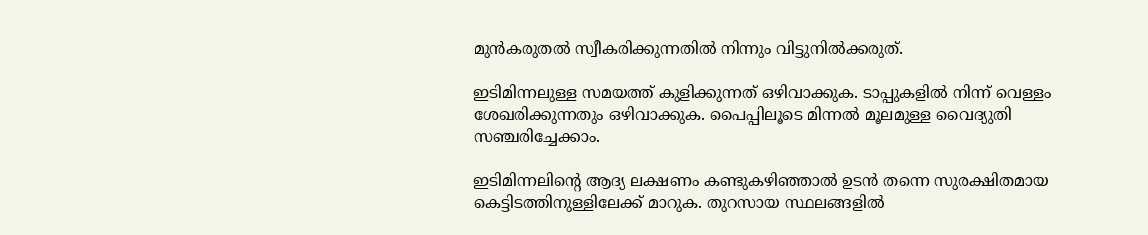മുൻകരുതൽ സ്വീകരിക്കുന്നതില്‍ നിന്നും വിട്ടുനിൽക്കരുത്.

ഇടിമിന്നലുള്ള സമയത്ത് കുളിക്കുന്നത്‌ ഒഴിവാക്കുക. ടാപ്പുകളിൽ നിന്ന് വെള്ളം ശേഖരിക്കുന്നതും ഒഴിവാക്കുക. പൈപ്പിലൂടെ മിന്നൽ മൂലമുള്ള വൈദ്യുതി സഞ്ചരിച്ചേക്കാം.

ഇടിമിന്നലിന്റെ ആദ്യ ലക്ഷണം കണ്ടുകഴിഞ്ഞാൽ ഉടൻ തന്നെ സുരക്ഷിതമായ കെട്ടിടത്തിനുള്ളിലേക്ക്‌ മാറുക. തുറസായ സ്ഥലങ്ങളിൽ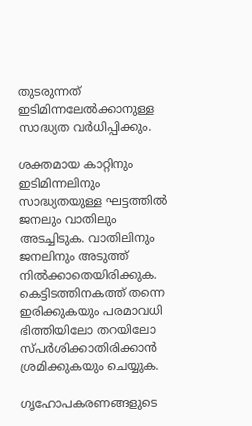തുടരുന്നത് ഇടിമിന്നലേൽക്കാനുള്ള സാദ്ധ്യത വർധിപ്പിക്കും.

ശക്തമായ കാറ്റിനും ഇടിമിന്നലിനും സാദ്ധ്യതയുള്ള ഘട്ടത്തിൽ ജനലും വാതിലും അടച്ചിടുക. വാതിലിനും ജനലിനും അടുത്ത് നിൽക്കാതെയിരിക്കുക. കെട്ടിടത്തിനകത്ത് തന്നെ ഇരിക്കുകയും പരമാവധി ഭിത്തിയിലോ തറയിലോ സ്പർശിക്കാതിരിക്കാൻ ശ്രമിക്കുകയും ചെയ്യുക.

ഗൃഹോപകരണങ്ങളുടെ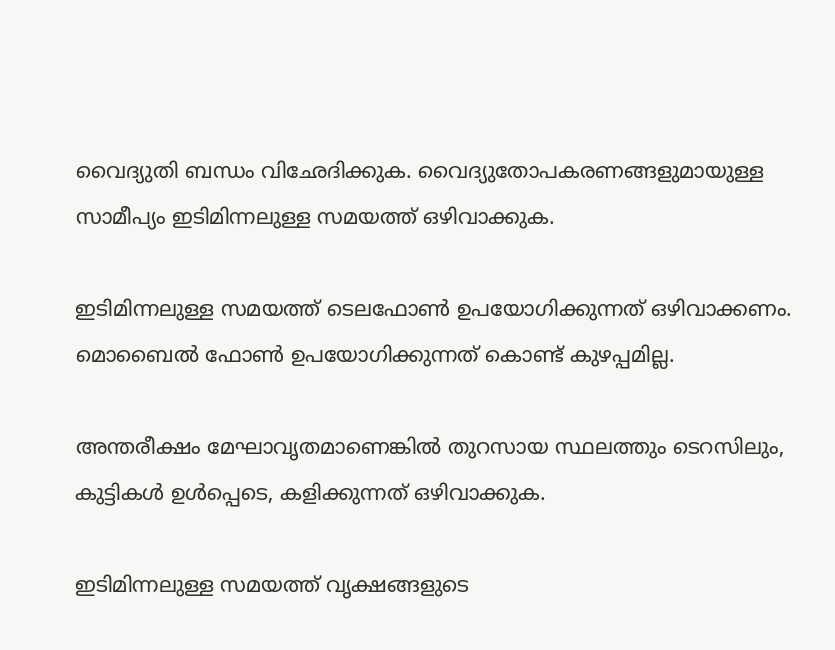വൈദ്യുതി ബന്ധം വിഛേദിക്കുക. വൈദ്യുതോപകരണങ്ങളുമായുള്ള സാമീപ്യം ഇടിമിന്നലുള്ള സമയത്ത് ഒഴിവാക്കുക.

ഇടിമിന്നലുള്ള സമയത്ത് ടെലഫോൺ ഉപയോഗിക്കുന്നത് ഒഴിവാക്കണം. മൊബൈൽ ഫോൺ ഉപയോഗിക്കുന്നത് കൊണ്ട് കുഴപ്പമില്ല.

അന്തരീക്ഷം മേഘാവൃതമാണെങ്കിൽ തുറസായ സ്ഥലത്തും ടെറസിലും, കുട്ടികൾ ഉൾപ്പെടെ, കളിക്കുന്നത് ഒഴിവാക്കുക.

ഇടിമിന്നലുള്ള സമയത്ത് വൃക്ഷങ്ങളുടെ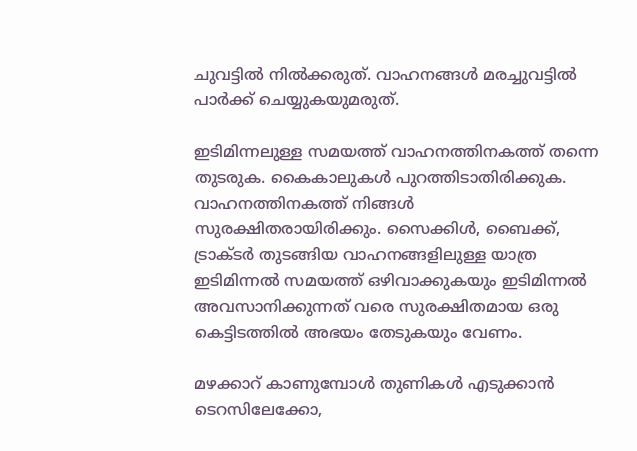ചുവട്ടിൽ നിൽക്കരുത്‌. വാഹനങ്ങൾ മരച്ചുവട്ടിൽ പാർക്ക് ചെയ്യുകയുമരുത്.

ഇടിമിന്നലുള്ള സമയത്ത് വാഹനത്തിനകത്ത് തന്നെ തുടരുക. കൈകാലുകൾ പുറത്തിടാതിരിക്കുക. വാഹനത്തിനകത്ത് നിങ്ങൾ സുരക്ഷിതരായിരിക്കും. സൈക്കിൾ, ബൈക്ക്, ട്രാക്ടർ തുടങ്ങിയ വാഹനങ്ങളിലുള്ള യാത്ര ഇടിമിന്നൽ സമയത്ത് ഒഴിവാക്കുകയും ഇടിമിന്നൽ അവസാനിക്കുന്നത് വരെ സുരക്ഷിതമായ ഒരു കെട്ടിടത്തിൽ അഭയം തേടുകയും വേണം.

മഴക്കാറ് കാണുമ്പോൾ തുണികൾ എടുക്കാൻ ടെറസിലേക്കോ,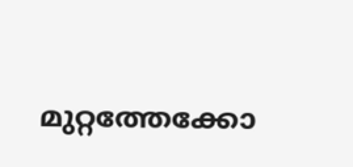മുറ്റത്തേക്കോ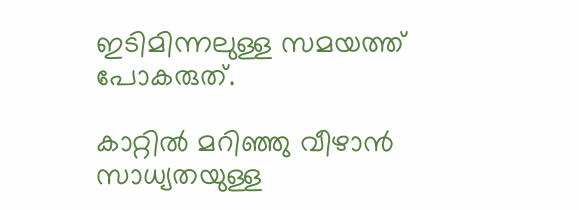ഇടിമിന്നലുള്ള സമയത്ത് പോകരുത്.

കാറ്റിൽ മറിഞ്ഞു വീഴാൻ സാധ്യതയുള്ള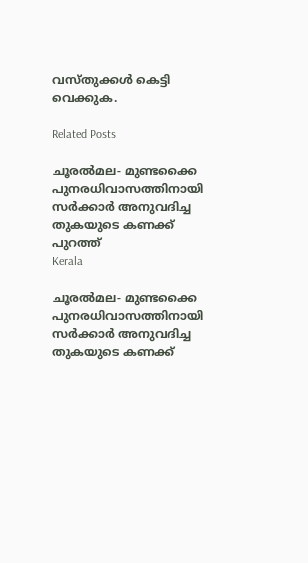വസ്തുക്കൾ കെട്ടി വെക്കുക.

Related Posts

ചൂരല്‍മല- മുണ്ടക്കൈ പുനരധിവാസത്തിനായി സര്‍ക്കാര്‍ അനുവദിച്ച തുകയുടെ കണക്ക് പുറത്ത്
Kerala

ചൂരല്‍മല- മുണ്ടക്കൈ പുനരധിവാസത്തിനായി സര്‍ക്കാര്‍ അനുവദിച്ച തുകയുടെ കണക്ക്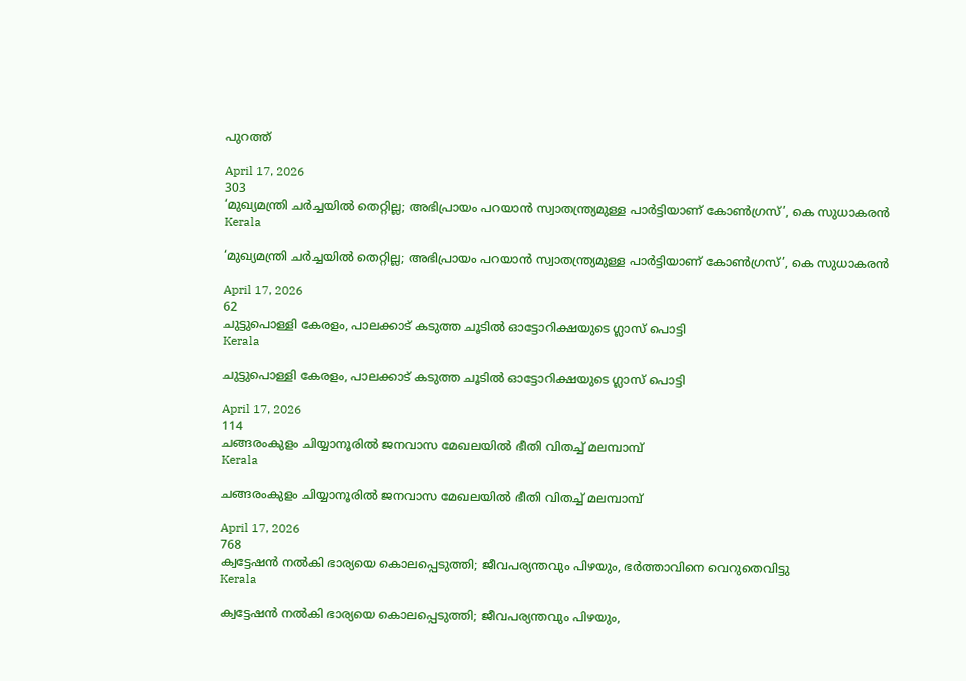പുറത്ത്

April 17, 2026
303
‘മുഖ്യമന്ത്രി ചർച്ചയിൽ തെറ്റില്ല; അഭിപ്രായം പറയാൻ സ്വാതന്ത്ര്യമുള്ള പാർട്ടിയാണ് കോൺഗ്രസ്’, കെ സുധാകരൻ
Kerala

‘മുഖ്യമന്ത്രി ചർച്ചയിൽ തെറ്റില്ല; അഭിപ്രായം പറയാൻ സ്വാതന്ത്ര്യമുള്ള പാർട്ടിയാണ് കോൺഗ്രസ്’, കെ സുധാകരൻ

April 17, 2026
62
ചുട്ടുപൊള്ളി കേരളം, പാലക്കാട് കടുത്ത ചൂടിൽ ഓട്ടോറിക്ഷയുടെ ഗ്ലാസ് പൊട്ടി
Kerala

ചുട്ടുപൊള്ളി കേരളം, പാലക്കാട് കടുത്ത ചൂടിൽ ഓട്ടോറിക്ഷയുടെ ഗ്ലാസ് പൊട്ടി

April 17, 2026
114
ചങ്ങരംകുളം ചിയ്യാനൂരില്‍ ജനവാസ മേഖലയില്‍ ഭീതി വിതച്ച് മലമ്പാമ്പ്
Kerala

ചങ്ങരംകുളം ചിയ്യാനൂരില്‍ ജനവാസ മേഖലയില്‍ ഭീതി വിതച്ച് മലമ്പാമ്പ്

April 17, 2026
768
ക്വട്ടേഷൻ നൽകി ഭാര്യയെ കൊലപ്പെടുത്തി; ജീവപര്യന്തവും പിഴയും, ഭർത്താവിനെ വെറുതെവിട്ടു
Kerala

ക്വട്ടേഷൻ നൽകി ഭാര്യയെ കൊലപ്പെടുത്തി; ജീവപര്യന്തവും പിഴയും,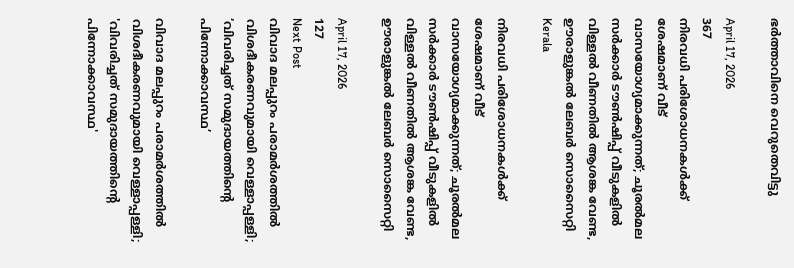ഭർത്താവിനെ വെറുതെവിട്ടു

April 17, 2026
367
നിരവധി പരിശോധനകൾക്ക് ശേഷമാണ് വീട് വാസയോഗ്യമാക്കുന്നത്; ചൂരൽമല സർക്കാർ ടൗൺഷിപ്പ് വീടുകളിൽ വിള്ളൽ വീണതിൽ ആശങ്ക വേണ്ട, ഊരാളുങ്കൽ ലേബർ സൊസൈറ്റി
Kerala

നിരവധി പരിശോധനകൾക്ക് ശേഷമാണ് വീട് വാസയോഗ്യമാക്കുന്നത്; ചൂരൽമല സർക്കാർ ടൗൺഷിപ്പ് വീടുകളിൽ വിള്ളൽ വീണതിൽ ആശങ്ക വേണ്ട, ഊരാളുങ്കൽ ലേബർ സൊസൈറ്റി

April 17, 2026
127
Next Post
വിവാദ മലപ്പുറം പരാമർശത്തിൽ വിശദീകരണവുമായി വെള്ളാപ്പള്ളി; ‘വിവരിച്ചത് സമുദായത്തിൻ്റെ പിന്നോക്കാവസ്ഥ’

വിവാദ മലപ്പുറം പരാമർശത്തിൽ വിശദീകരണവുമായി വെള്ളാപ്പള്ളി; 'വിവരിച്ചത് സമുദായത്തിൻ്റെ പിന്നോക്കാവസ്ഥ'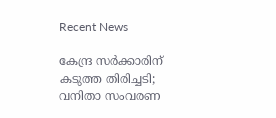Recent News

കേന്ദ്ര സര്‍ക്കാരിന് കടുത്ത തിരിച്ചടി; വനിതാ സംവരണ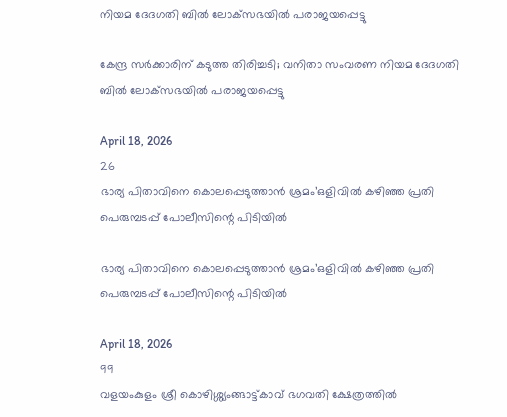നിയമ ദേദഗതി ബില്‍ ലോക്‌സഭയില്‍ പരാജയപ്പെട്ടു

കേന്ദ്ര സര്‍ക്കാരിന് കടുത്ത തിരിച്ചടി; വനിതാ സംവരണ നിയമ ദേദഗതി ബില്‍ ലോക്‌സഭയില്‍ പരാജയപ്പെട്ടു

April 18, 2026
26
ഭാര്യ പിതാവിനെ കൊലപ്പെടുത്താന്‍ ശ്രമം’ഒളിവില്‍ കഴിഞ്ഞ പ്രതി പെരുമ്പടപ്പ് പോലീസിന്റെ പിടിയില്‍

ഭാര്യ പിതാവിനെ കൊലപ്പെടുത്താന്‍ ശ്രമം’ഒളിവില്‍ കഴിഞ്ഞ പ്രതി പെരുമ്പടപ്പ് പോലീസിന്റെ പിടിയില്‍

April 18, 2026
99
വളയംകുളം ശ്രീ കൊഴിശ്ശ്യംങ്ങാട്ട്കാവ് ഭഗവതി ക്ഷേത്രത്തിൽ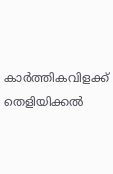കാർത്തികവിളക്ക് തെളിയിക്കൽ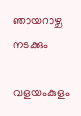ഞായറാഴ്ച നടക്കും

വളയംകുളം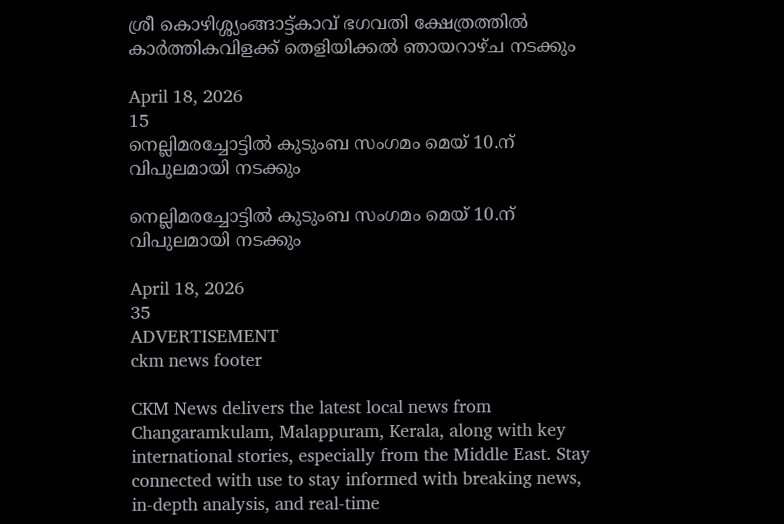ശ്രീ കൊഴിശ്ശ്യംങ്ങാട്ട്കാവ് ഭഗവതി ക്ഷേത്രത്തിൽ കാർത്തികവിളക്ക് തെളിയിക്കൽ ഞായറാഴ്ച നടക്കും

April 18, 2026
15
നെല്ലിമരച്ചോട്ടിൽ കുടുംബ സംഗമം മെയ്‌ 10.ന് വിപുലമായി നടക്കും

നെല്ലിമരച്ചോട്ടിൽ കുടുംബ സംഗമം മെയ്‌ 10.ന് വിപുലമായി നടക്കും

April 18, 2026
35
ADVERTISEMENT
ckm news footer

CKM News delivers the latest local news from Changaramkulam, Malappuram, Kerala, along with key international stories, especially from the Middle East. Stay connected with use to stay informed with breaking news, in-depth analysis, and real-time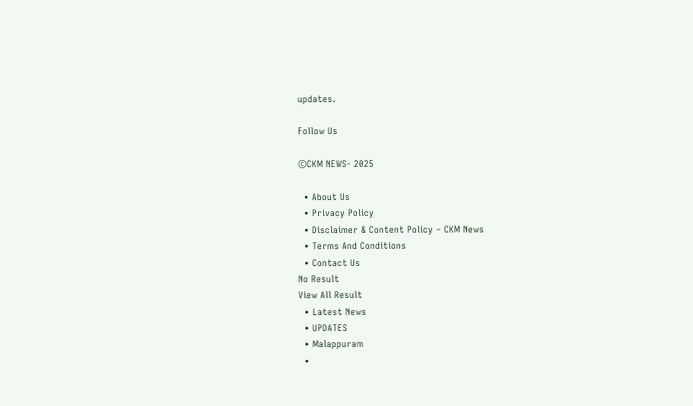updates.

Follow Us

©CKM NEWS- 2025

  • About Us
  • Privacy Policy
  • Disclaimer & Content Policy – CKM News
  • Terms And Conditions
  • Contact Us
No Result
View All Result
  • Latest News
  • UPDATES
  • Malappuram
  •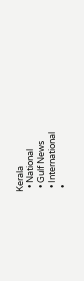Kerala
  • National
  • Gulf News
  • International
  •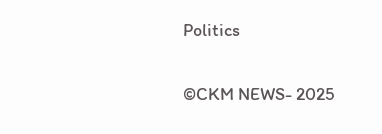Politics

©CKM NEWS- 2025